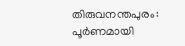തിരുവനന്തപുരം: പൂർണമായി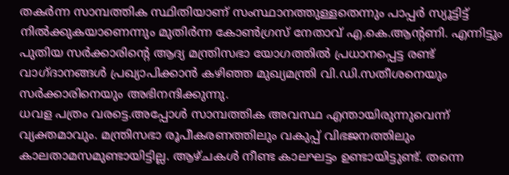തകർന്ന സാമ്പത്തിക സ്ഥിതിയാണ് സംസ്ഥാനത്തുള്ളതെന്നും പാപ്പർ സ്യൂട്ടിട്ട് നിൽക്കുകയാണെന്നും മുതിർന്ന കോൺഗ്രസ് നേതാവ് എ.കെ.ആന്റണി. എന്നിട്ടും പുതിയ സർക്കാരിന്റെ ആദ്യ മന്ത്രിസഭാ യോഗത്തിൽ പ്രധാനപ്പെട്ട രണ്ട് വാഗ്ദാനങ്ങൾ പ്രഖ്യാപിക്കാൻ കഴിഞ്ഞ മുഖ്യമന്ത്രി വി.ഡി.സതീശനെയും സർക്കാരിനെയും അഭിനന്ദിക്കുന്നു.
ധവള പത്രം വരട്ടെ.അപ്പോൾ സാമ്പത്തിക അവസ്ഥ എന്തായിരുന്നുവെന്ന് വ്യക്തമാവും. മന്ത്രിസഭാ രൂപീകരണത്തിലും വകുപ്പ് വിഭജനത്തിലും കാലതാമസമുണ്ടായിട്ടില്ല. ആഴ്ചകൾ നീണ്ട കാലഘട്ടം ഉണ്ടായിട്ടുണ്ട്. തന്നെ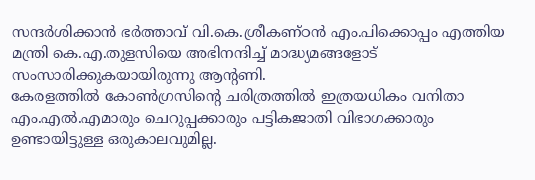സന്ദർശിക്കാൻ ഭർത്താവ് വി.കെ.ശ്രീകണ്ഠൻ എം.പിക്കൊപ്പം എത്തിയ മന്ത്രി കെ.എ.തുളസിയെ അഭിനന്ദിച്ച് മാദ്ധ്യമങ്ങളോട് സംസാരിക്കുകയായിരുന്നു ആന്റണി.
കേരളത്തിൽ കോൺഗ്രസിന്റെ ചരിത്രത്തിൽ ഇത്രയധികം വനിതാ എം.എൽ.എമാരും ചെറുപ്പക്കാരും പട്ടികജാതി വിഭാഗക്കാരും ഉണ്ടായിട്ടുള്ള ഒരുകാലവുമില്ല.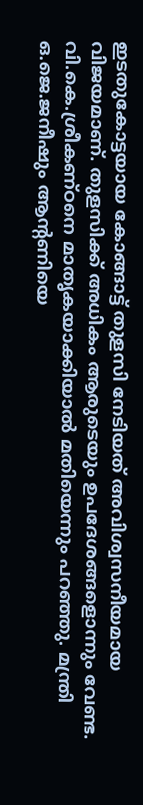ഇടതുകോട്ടയായ കോങ്ങാട്ട് തുളസി നേടിയത് അവിശ്വസനീയമായ വിജയമാണ്. തുളസിക്ക് അധികം ആരുടെയും ഉപദേശങ്ങളൊന്നും വേണ്ട. വി.കെ.ശ്രീകണ്ഠനെ മാതൃകയാക്കിയാൽ മതിയെന്നും പറഞ്ഞു. മന്ത്രി ഒ.ജെ.ജനീഷും ആന്റണിയെ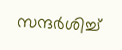സന്ദർശിച്ച്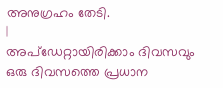അനുഗ്രഹം തേടി.
|
അപ്ഡേറ്റായിരിക്കാം ദിവസവും
ഒരു ദിവസത്തെ പ്രധാന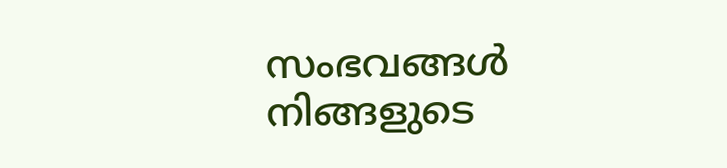സംഭവങ്ങൾ നിങ്ങളുടെ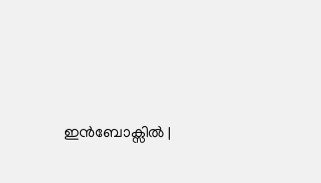ഇൻബോക്സിൽ |